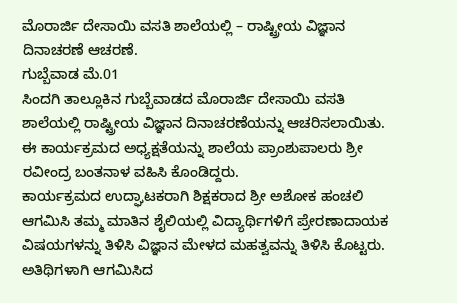ಮೊರಾರ್ಜಿ ದೇಸಾಯಿ ವಸತಿ ಶಾಲೆಯಲ್ಲಿ – ರಾಷ್ಟ್ರೀಯ ವಿಜ್ಞಾನ ದಿನಾಚರಣೆ ಆಚರಣೆ.
ಗುಬ್ಬೆವಾಡ ಮೆ.01
ಸಿಂದಗಿ ತಾಲ್ಲೂಕಿನ ಗುಬ್ಬೆವಾಡದ ಮೊರಾರ್ಜಿ ದೇಸಾಯಿ ವಸತಿ ಶಾಲೆಯಲ್ಲಿ ರಾಷ್ಟ್ರೀಯ ವಿಜ್ಞಾನ ದಿನಾಚರಣೆಯನ್ನು ಆಚರಿಸಲಾಯಿತು.
ಈ ಕಾರ್ಯಕ್ರಮದ ಅಧ್ಯಕ್ಷತೆಯನ್ನು ಶಾಲೆಯ ಪ್ರಾಂಶುಪಾಲರು ಶ್ರೀ ರವೀಂದ್ರ ಬಂತನಾಳ ವಹಿಸಿ ಕೊಂಡಿದ್ದರು.
ಕಾರ್ಯಕ್ರಮದ ಉದ್ಘಾಟಕರಾಗಿ ಶಿಕ್ಷಕರಾದ ಶ್ರೀ ಅಶೋಕ ಹಂಚಲಿ ಆಗಮಿಸಿ ತಮ್ಮ ಮಾತಿನ ಶೈಲಿಯಲ್ಲಿ ವಿದ್ಯಾರ್ಥಿಗಳಿಗೆ ಪ್ರೇರಣಾದಾಯಕ ವಿಷಯಗಳನ್ನು ತಿಳಿಸಿ ವಿಜ್ಞಾನ ಮೇಳದ ಮಹತ್ವವನ್ನು ತಿಳಿಸಿ ಕೊಟ್ಟರು.
ಅತಿಥಿಗಳಾಗಿ ಆಗಮಿಸಿದ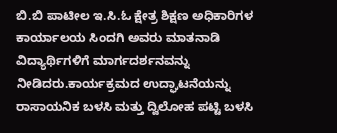ಬಿ.ಬಿ ಪಾಟೀಲ ಇ.ಸಿ.ಓ ಕ್ಷೇತ್ರ ಶಿಕ್ಷಣ ಅಧಿಕಾರಿಗಳ ಕಾರ್ಯಾಲಯ ಸಿಂದಗಿ ಅವರು ಮಾತನಾಡಿ ವಿದ್ಯಾರ್ಥಿಗಳಿಗೆ ಮಾರ್ಗದರ್ಶನವನ್ನು ನೀಡಿದರು.ಕಾರ್ಯಕ್ರಮದ ಉದ್ಘಾಟನೆಯನ್ನು ರಾಸಾಯನಿಕ ಬಳಸಿ ಮತ್ತು ದ್ವಿಲೋಹ ಪಟ್ಟಿ ಬಳಸಿ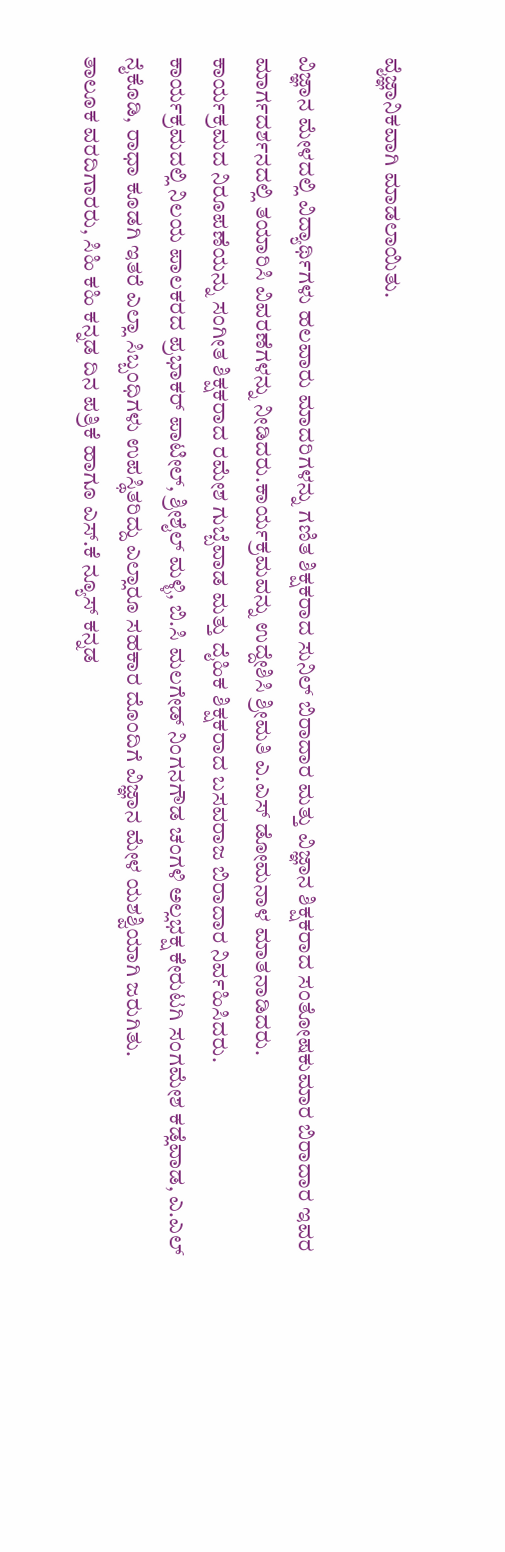ವೈಜ್ಞಾನಿಕವಾಗಿ ಮಾಡಲಾಯಿತು.

ವಿಜ್ಞಾನ ಮೇಳದಲ್ಲಿ ವಿದ್ಯಾರ್ಥಿಗಳು ಹಲವಾರು ಮಾದರಿಗಳನ್ನು ಗಣಿತ ಶಿಕ್ಷಕರಾದ ಸುನಿಲ್ ಬಿರಾದಾರ ಮತ್ತು ವಿಜ್ಞಾನ ಶಿಕ್ಷಕರಾದ ಸಂತೋಷಕುಮಾರ ಬಿರಾದಾರ ಇವರ ಮಾರ್ಗದರ್ಶನದಲ್ಲಿ ತಯಾರಿಸಿ ವಿವರಣೆಗಳನ್ನು ನೀಡಿದರು.ಕಾರ್ಯಕ್ರಮವನ್ನು ಉದ್ದೇಶಿಸಿ ಶ್ರೀಮತಿ ಎ.ಎಸ್ ಡೋಮನಾಳ ಮಾತನಾಡಿದರು.
ಕಾರ್ಯಕ್ರಮದ ನಿರೂಪಣೆಯನ್ನು ಸಂಗೀತ ಶಿಕ್ಷಕರಾದ ರಮೇಶ ಗುಬ್ಬೆವಾಡ ಮತ್ತು ದೈಹಿಕ ಶಿಕ್ಷಕರಾದ ಬಸವರಾಜ ಬಿರಾದಾರ ನಿರ್ವಹಿಸಿದರು.
ಕಾರ್ಯಕ್ರಮದಲ್ಲಿ ನಿಲಯ ಪಾಲಕರದ ಪ್ರಭಾಕರ್ ಪಾಟೀಲ್, ಶ್ರೀಶೈಲ್ ಮಳ್ಳಿ, ಬಿ.ಸಿ ಮಲಗೇಡ್ ನಿಂಗನಗೌಡ ಚಂಗಳಿ ಅಲ್ಲಭಕ್ಷ ಕೇರುಟಗಿ ಸಂಗಮೇಶ ಕಡ್ಲೆವಾಡ, ಎ.ಎಲ್ ನೈಕೊಡಿ, ರಾಧಾ ಕೂಡಗಿ ಇತರೆ ಎಲ್ಲಾ ಸಿಬ್ಬಂಧಿಗಳು ಉಪಸ್ಥಿತರಿದ್ದು ಎಲ್ಲಾರೂ ಸಹಕಾರ ದೊಂದಿಗೆ ವಿಜ್ಞಾನ ಮೇಳ ಯಶಶ್ವಿಯಾಗಿ ಜರುಗಿತು.
ತಾಲೂಕ ವರದಿಗಾರರು, ಸಿಹಿ ಕಹಿ ಕನ್ನಡ ದಿನ ಪತ್ರಿಕೆ ಹಾಗೂ ಎಸ್.ಕೆ ನ್ಯೂಸ್ ಕನ್ನಡ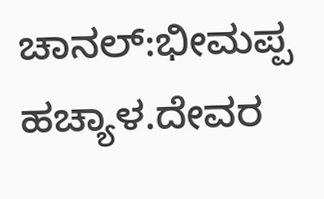ಚಾನಲ್:ಭೀಮಪ್ಪ ಹಚ್ಯಾಳ.ದೇವರ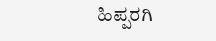ಹಿಪ್ಪರಗಿ